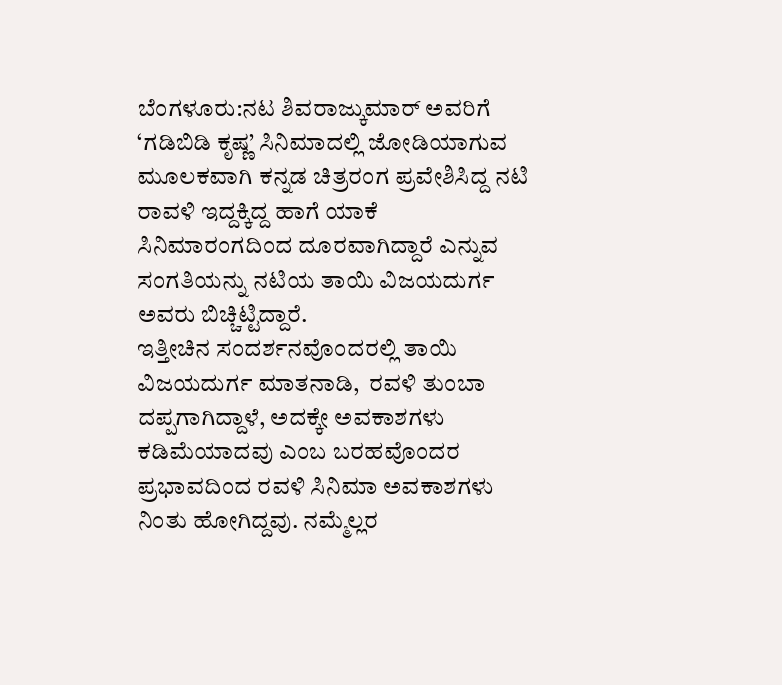ಬೆಂಗಳೂರು:ನಟ ಶಿವರಾಜ್ಕುಮಾರ್ ಅವರಿಗೆ ‘ಗಡಿಬಿಡಿ ಕೃಷ್ಣ’ ಸಿನಿಮಾದಲ್ಲಿ ಜೋಡಿಯಾಗುವ ಮೂಲಕವಾಗಿ ಕನ್ನಡ ಚಿತ್ರರಂಗ ಪ್ರವೇಶಿಸಿದ್ದ ನಟಿ ರಾವಳಿ ಇದ್ದಕ್ಕಿದ್ದ ಹಾಗೆ ಯಾಕೆ ಸಿನಿಮಾರಂಗದಿಂದ ದೂರವಾಗಿದ್ದಾರೆ ಎನ್ನುವ ಸಂಗತಿಯನ್ನು ನಟಿಯ ತಾಯಿ ವಿಜಯದುರ್ಗ ಅವರು ಬಿಚ್ಚಿಟ್ಟಿದ್ದಾರೆ.
ಇತ್ತೀಚಿನ ಸಂದರ್ಶನವೊಂದರಲ್ಲಿ ತಾಯಿ ವಿಜಯದುರ್ಗ ಮಾತನಾಡಿ,  ರವಳಿ ತುಂಬಾ ದಪ್ಪಗಾಗಿದ್ದಾಳೆ, ಅದಕ್ಕೇ ಅವಕಾಶಗಳು ಕಡಿಮೆಯಾದವು ಎಂಬ ಬರಹವೊಂದರ ಪ್ರಭಾವದಿಂದ ರವಳಿ ಸಿನಿಮಾ ಅವಕಾಶಗಳು ನಿಂತು ಹೋಗಿದ್ದವು. ನಮ್ಮೆಲ್ಲರ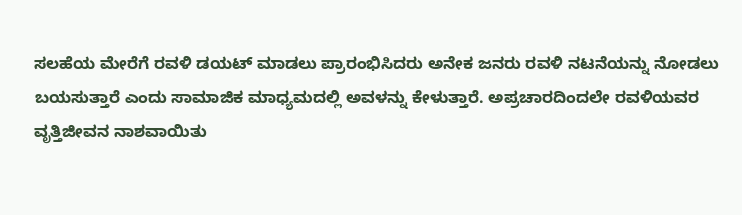ಸಲಹೆಯ ಮೇರೆಗೆ ರವಳಿ ಡಯಟ್ ಮಾಡಲು ಪ್ರಾರಂಭಿಸಿದರು ಅನೇಕ ಜನರು ರವಳಿ ನಟನೆಯನ್ನು ನೋಡಲು ಬಯಸುತ್ತಾರೆ ಎಂದು ಸಾಮಾಜಿಕ ಮಾಧ್ಯಮದಲ್ಲಿ ಅವಳನ್ನು ಕೇಳುತ್ತಾರೆ. ಅಪ್ರಚಾರದಿಂದಲೇ ರವಳಿಯವರ ವೃತ್ತಿಜೀವನ ನಾಶವಾಯಿತು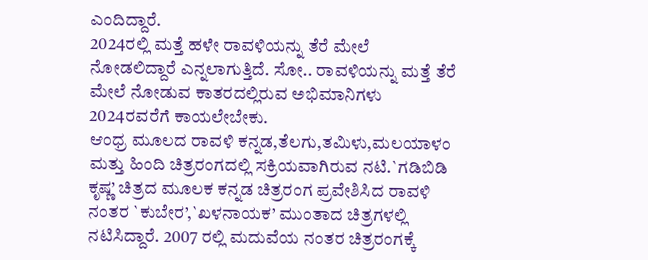ಎಂದಿದ್ದಾರೆ.
2024ರಲ್ಲಿ ಮತ್ತೆ ಹಳೇ ರಾವಳಿಯನ್ನು ತೆರೆ ಮೇಲೆ ನೋಡಲಿದ್ದಾರೆ ಎನ್ನಲಾಗುತ್ತಿದೆ. ಸೋ.. ರಾವಳಿಯನ್ನು ಮತ್ತೆ ತೆರೆ ಮೇಲೆ ನೋಡುವ ಕಾತರದಲ್ಲಿರುವ ಅಭಿಮಾನಿಗಳು 2024ರವರೆಗೆ ಕಾಯಲೇಬೇಕು.
ಆಂಧ್ರ ಮೂಲದ ರಾವಳಿ ಕನ್ನಡ,ತೆಲಗು,ತಮಿಳು,ಮಲಯಾಳಂ ಮತ್ತು ಹಿಂದಿ ಚಿತ್ರರಂಗದಲ್ಲಿ ಸಕ್ರಿಯವಾಗಿರುವ ನಟಿ.`ಗಡಿಬಿಡಿ ಕೃಷ್ಣ’ ಚಿತ್ರದ ಮೂಲಕ ಕನ್ನಡ ಚಿತ್ರರಂಗ ಪ್ರವೇಶಿಸಿದ ರಾವಳಿ ನಂತರ `ಕುಬೇರ’,`ಖಳನಾಯಕ’ ಮುಂತಾದ ಚಿತ್ರಗಳಲ್ಲಿ ನಟಿಸಿದ್ದಾರೆ. 2007 ರಲ್ಲಿ ಮದುವೆಯ ನಂತರ ಚಿತ್ರರಂಗಕ್ಕೆ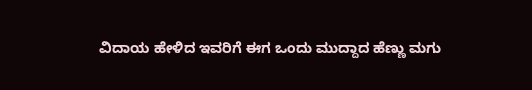ವಿದಾಯ ಹೇಳಿದ ಇವರಿಗೆ ಈಗ ಒಂದು ಮುದ್ದಾದ ಹೆಣ್ಣು ಮಗು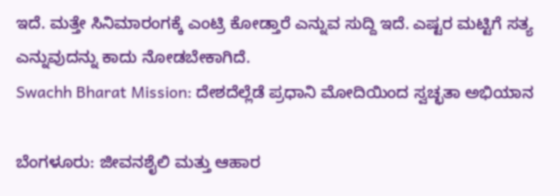ಇದೆ. ಮತ್ತೇ ಸಿನಿಮಾರಂಗಕ್ಕೆ ಎಂಟ್ರಿ ಕೋಡ್ತಾರೆ ಎನ್ನುವ ಸುದ್ದಿ ಇದೆ. ಎಷ್ಟರ ಮಟ್ಟಿಗೆ ಸತ್ಯ ಎನ್ನುವುದನ್ನು ಕಾದು ನೋಡಬೇಕಾಗಿದೆ.
Swachh Bharat Mission: ದೇಶದೆಲ್ಲೆಡೆ ಪ್ರಧಾನಿ ಮೋದಿಯಿಂದ ಸ್ವಚ್ಛತಾ ಅಭಿಯಾನ

ಬೆಂಗಳೂರು: ಜೀವನಶೈಲಿ ಮತ್ತು ಆಹಾರ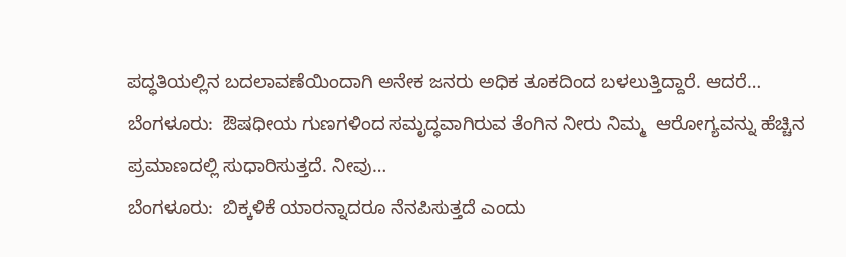ಪದ್ಧತಿಯಲ್ಲಿನ ಬದಲಾವಣೆಯಿಂದಾಗಿ ಅನೇಕ ಜನರು ಅಧಿಕ ತೂಕದಿಂದ ಬಳಲುತ್ತಿದ್ದಾರೆ. ಆದರೆ…
ಬೆಂಗಳೂರು:  ಔಷಧೀಯ ಗುಣಗಳಿಂದ ಸಮೃದ್ಧವಾಗಿರುವ ತೆಂಗಿನ ನೀರು ನಿಮ್ಮ  ಆರೋಗ್ಯವನ್ನು ಹೆಚ್ಚಿನ ಪ್ರಮಾಣದಲ್ಲಿ ಸುಧಾರಿಸುತ್ತದೆ. ನೀವು…
ಬೆಂಗಳೂರು:  ಬಿಕ್ಕಳಿಕೆ ಯಾರನ್ನಾದರೂ ನೆನಪಿಸುತ್ತದೆ ಎಂದು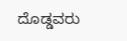ದೊಡ್ಡವರು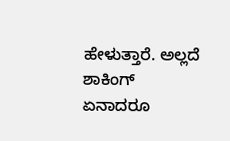ಹೇಳುತ್ತಾರೆ. ಅಲ್ಲದೆ ಶಾಕಿಂಗ್ ಏನಾದರೂ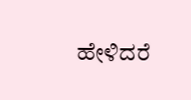ಹೇಳಿದರೆ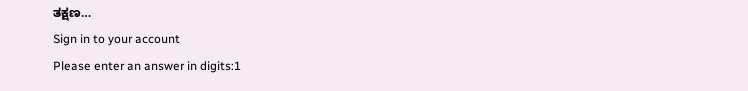ತಕ್ಷಣ…
Sign in to your account
Please enter an answer in digits:1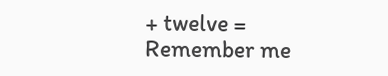+ twelve =
Remember me